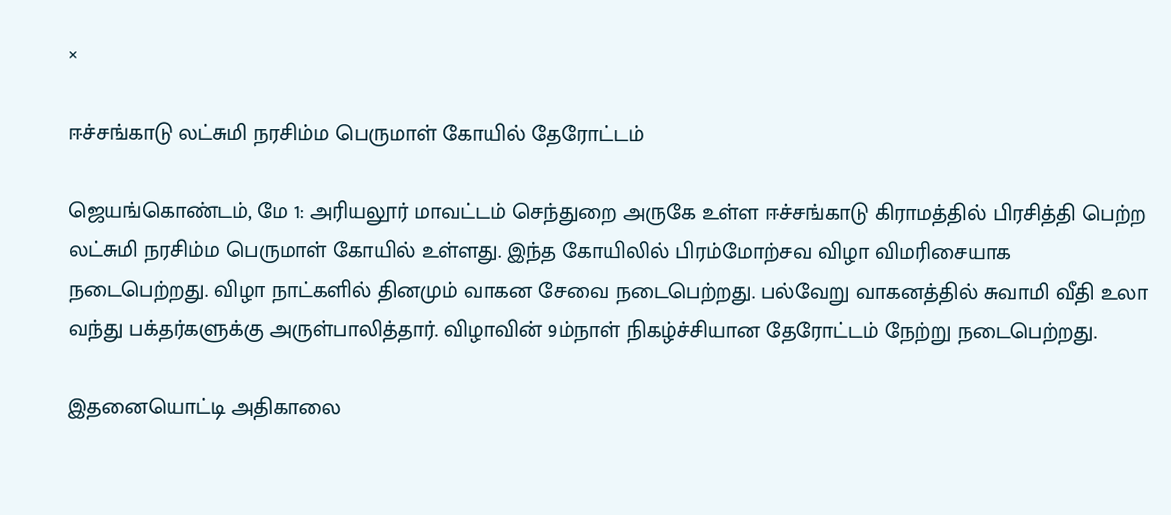×

ஈச்சங்காடு லட்சுமி நரசிம்ம பெருமாள் கோயில் தேரோட்டம்

ஜெயங்கொண்டம், மே 1: அரியலூர் மாவட்டம் செந்துறை அருகே உள்ள ஈச்சங்காடு கிராமத்தில் பிரசித்தி பெற்ற லட்சுமி நரசிம்ம பெருமாள் கோயில் உள்ளது. இந்த கோயிலில் பிரம்மோற்சவ விழா விமரிசையாக நடைபெற்றது. விழா நாட்களில் தினமும் வாகன சேவை நடைபெற்றது. பல்வேறு வாகனத்தில் சுவாமி வீதி உலா வந்து பக்தர்களுக்கு அருள்பாலித்தார். விழாவின் 9ம்நாள் நிகழ்ச்சியான தேரோட்டம் நேற்று நடைபெற்றது.

இதனையொட்டி அதிகாலை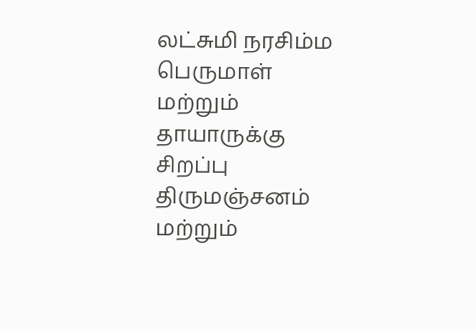லட்சுமி நரசிம்ம பெருமாள் மற்றும் தாயாருக்கு சிறப்பு திருமஞ்சனம் மற்றும்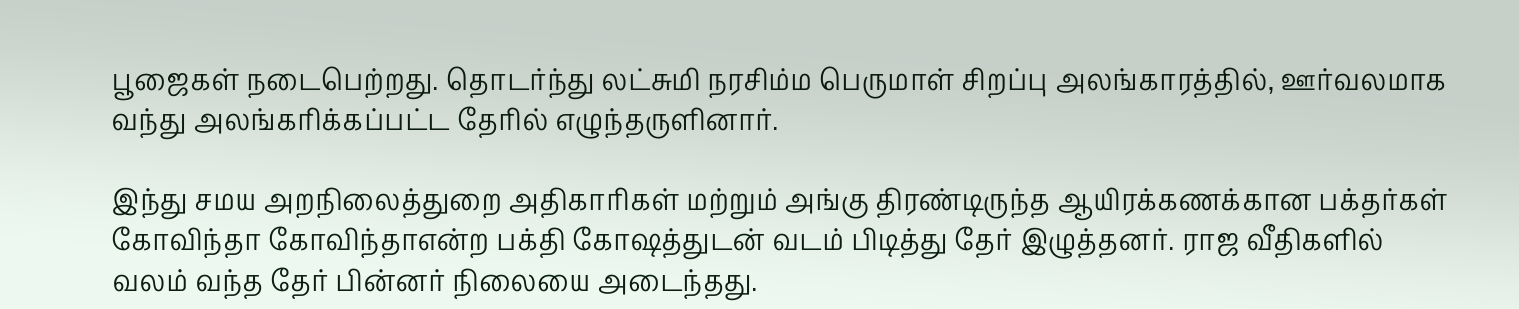பூஜைகள் நடைபெற்றது. தொடர்ந்து லட்சுமி நரசிம்ம பெருமாள் சிறப்பு அலங்காரத்தில், ஊர்வலமாக வந்து அலங்கரிக்கப்பட்ட தேரில் எழுந்தருளினார்.

இந்து சமய அறநிலைத்துறை அதிகாரிகள் மற்றும் அங்கு திரண்டிருந்த ஆயிரக்கணக்கான பக்தர்கள் கோவிந்தா கோவிந்தாஎன்ற பக்தி கோஷத்துடன் வடம் பிடித்து தேர் இழுத்தனர். ராஜ வீதிகளில் வலம் வந்த தேர் பின்னர் நிலையை அடைந்தது.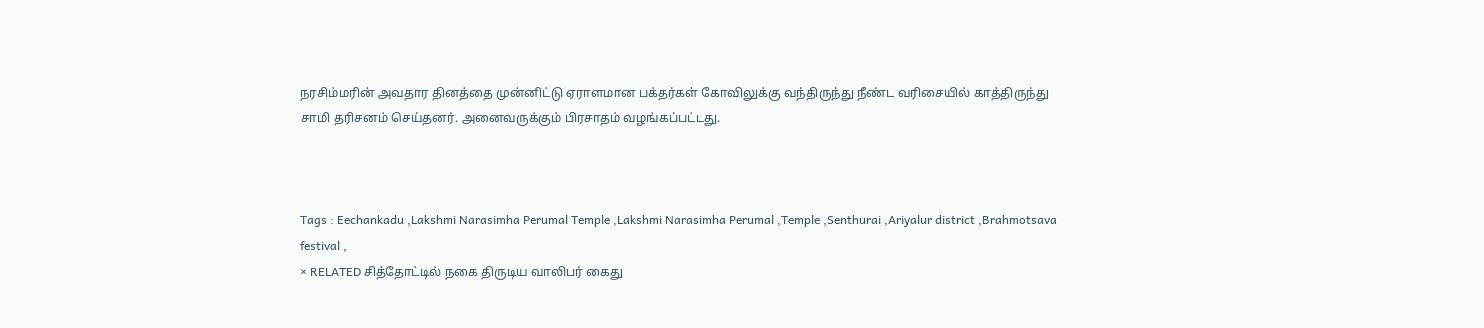நரசிம்மரின் அவதார தினத்தை முன்னிட்டு ஏராளமான பக்தர்கள் கோவிலுக்கு வந்திருந்து நீண்ட வரிசையில் காத்திருந்து சாமி தரிசனம் செய்தனர். அனைவருக்கும் பிரசாதம் வழங்கப்பட்டது.



Tags : Eechankadu ,Lakshmi Narasimha Perumal Temple ,Lakshmi Narasimha Perumal ,Temple ,Senthurai ,Ariyalur district ,Brahmotsava festival ,
× RELATED சித்தோட்டில் நகை திருடிய வாலிபர் கைது